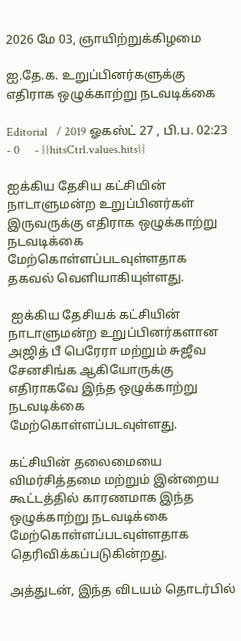2026 மே 03, ஞாயிற்றுக்கிழமை

ஐ.தே.க. உறுப்பினர்களுக்கு எதிராக ஒழுக்காற்று நடவடிக்கை

Editorial   / 2019 ஓகஸ்ட் 27 , பி.ப. 02:23 - 0     - {{hitsCtrl.values.hits}}

ஐக்கிய தேசிய கட்சியின் நாடாளுமன்ற உறுப்பினர்கள் இருவருக்கு எதிராக ஒழுக்காற்று நடவடிக்கை மேற்கொள்ளப்படவுள்ளதாக தகவல் வெளியாகியுள்ளது.

 ஐக்கிய தேசியக் கட்சியின் நாடாளுமன்ற உறுப்பினர்களான அஜித் பீ பெரேரா மற்றும் சுஜீவ சேனசிங்க ஆகியோருக்கு எதிராகவே இந்த ஒழுக்காற்று நடவடிக்கை மேற்கொள்ளப்படவுள்ளது.

கட்சியின் தலைமையை விமர்சித்தமை மற்றும் இன்றைய கூட்டத்தில் காரணமாக இந்த ஒழுக்காற்று நடவடிக்கை மேற்கொள்ளப்படவுள்ளதாக தெரிவிக்கப்படுகின்றது.

அத்துடன், இந்த விடயம் தொடர்பில்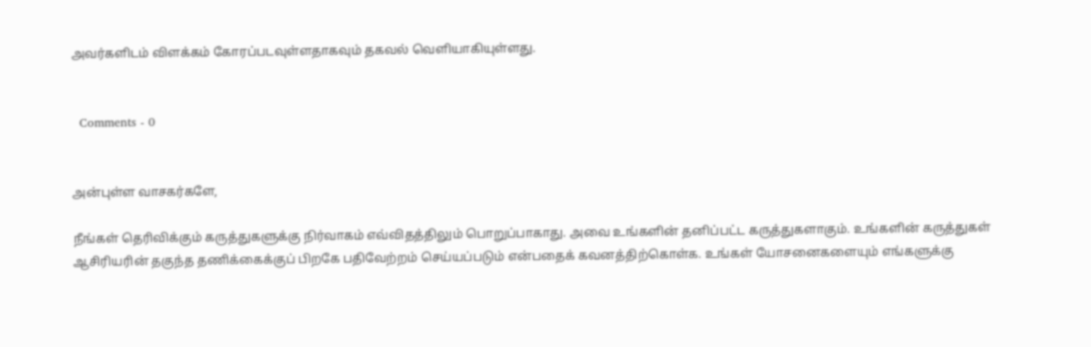அவர்களிடம் விளக்கம் கோரப்படவுள்ளதாகவும் தகவல் வெளியாகியுள்ளது.


  Comments - 0


அன்புள்ள வாசகர்களே,

நீங்கள் தெரிவிக்கும் கருத்துகளுக்கு நிர்வாகம் எவ்விதத்திலும் பொறுப்பாகாது. அவை உங்களின் தனிப்பட்ட கருத்துகளாகும். உங்களின் கருத்துகள் ஆசிரியரின் தகுந்த தணிக்கைக்குப் பிறகே பதிவேற்றம் செய்யப்படும் என்பதைக் கவனத்திற்கொள்க. உங்கள் யோசனைகளையும் எங்களுக்கு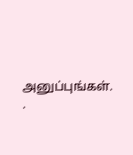அனுப்புங்கள். .